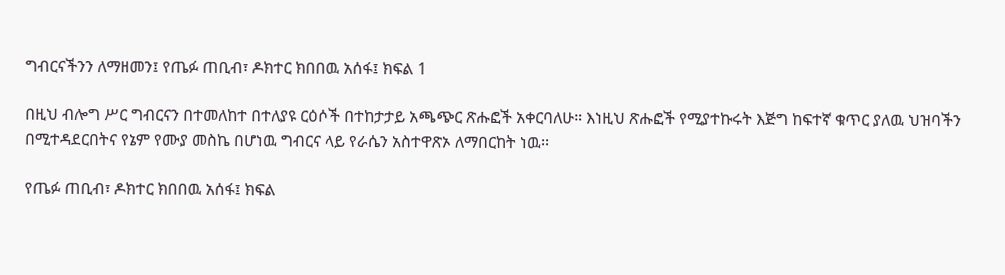ግብርናችንን ለማዘመን፤ የጤፉ ጠቢብ፣ ዶክተር ክበበዉ አሰፋ፤ ክፍል 1

በዚህ ብሎግ ሥር ግብርናን በተመለከተ በተለያዩ ርዕሶች በተከታታይ አጫጭር ጽሑፎች አቀርባለሁ። እነዚህ ጽሑፎች የሚያተኩሩት እጅግ ከፍተኛ ቁጥር ያለዉ ህዝባችን በሚተዳደርበትና የኔም የሙያ መስኬ በሆነዉ ግብርና ላይ የራሴን አስተዋጽኦ ለማበርከት ነዉ፡፡

የጤፉ ጠቢብ፣ ዶክተር ክበበዉ አሰፋ፤ ክፍል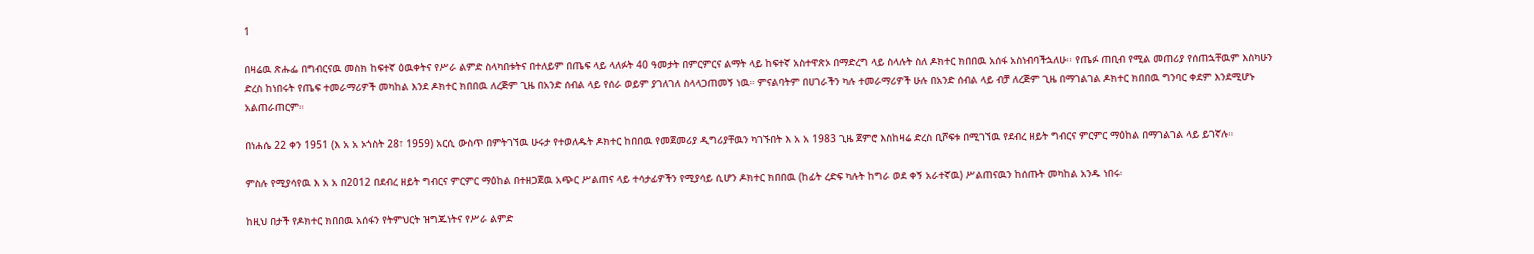1

በዛሬዉ ጽሑፌ በግብርናዉ መስክ ከፍተኛ ዕዉቀትና የሥራ ልምድ ስላካበቱትና በተለይም በጤፍ ላይ ላለፉት 40 ዓመታት በምርምርና ልማት ላይ ከፍተኛ አስተዋጽኦ በማድረግ ላይ ስላሉት ስለ ዶክተር ክበበዉ አሰፋ አስነብባችኋለሁ፡፡ የጤፉ ጠቢብ የሚል መጠሪያ የሰጠኋቸዉም እስካሁን ድረስ ከነበሩት የጤፍ ተመራማሪዎች መካከል እንደ ዶክተር ክበበዉ ለረጅም ጊዜ በአንድ ሰብል ላይ የሰራ ወይም ያገለገለ ስላላጋጠመኝ ነዉ። ምናልባትም በሀገራችን ካሉ ተመራማሪዎች ሁሉ በአንድ ሰብል ላይ ብቻ ለረጅም ጊዜ በማገልገል ዶክተር ክበበዉ ግንባር ቀደም እንደሚሆኑ አልጠራጠርም።

በነሐሴ 22 ቀን 1951 (እ አ አ ኦጎስት 28፣ 1959) አርሲ ውስጥ በምትገኘዉ ሁሩታ የተወለዱት ዶክተር ከበበዉ የመጀመሪያ ዲግሪያቸዉን ካገኙበት እ አ አ 1983 ጊዜ ጀምሮ እስከዛሬ ድረስ ቢሾፍቱ በሚገኘዉ የደብረ ዘይት ግብርና ምርምር ማዕከል በማገልገል ላይ ይገኛሉ።

ምስሉ የሚያሳየዉ እ አ አ በ2012 በደብረ ዘይት ግብርና ምርምር ማዕከል በተዘጋጀዉ አጭር ሥልጠና ላይ ተሳታፊዎችን የሚያሳይ ሲሆን ዶክተር ክበበዉ (ከፊት ረድፍ ካሉት ከግራ ወደ ቀኝ አራተኛዉ) ሥልጠናዉን ከሰጡት መካከል አንዱ ነበሩ፡

ከዚህ በታች የዶክተር ክበበዉ አሰፋን የትምህርት ዝግጁነትና የሥራ ልምድ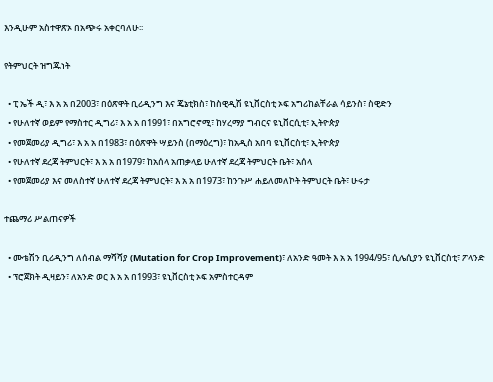እንዲሁም አስተዋጽኦ በአጭሩ አቀርባለሁ፡፡

የትምህርት ዝግጁነት

  • ፒ ኤች ዲ፣ እ አ አ በ2003፣ በዕጽዋት ቢሪዲንግ እና ጄኔቲክስ፣ ከስዊዲሽ ዩኒቨርስቲ ኦፍ አግሪከልቸራል ሳይንስ፣ ስዊድን
  • የሁለተኛ ወይም የማስተር ዲግሪ፣ እ አ አ በ1991፣ በአግሮኖሚ፣ ከሃረማያ ግብርና ዩኒቨርሲቲ፣ ኢትዮጵያ
  • የመጀመሪያ ዲግሪ፣ እ አ አ በ1983፣ በዕጽዋት ሣይንስ (በማዕረግ)፣ ከአዲስ አበባ ዩኒቨርስቲ፣ ኢትዮጵያ
  • የሁለተኛ ደረጃ ትምህርት፣ እ አ አ በ1979፣ ከአሰላ አጠቃላይ ሁለተኛ ደረጃ ትምህርት ቤት፣ አሰላ
  • የመጀመሪያ እና መለስተኛ ሁለተኛ ደረጃ ትምህርት፣ እ አ አ በ1973፣ ከንጉሥ ሐይለመለኮት ትምህርት ቤት፣ ሁሩታ

ተጨማሪ ሥልጠናዎች

  • ሙቴሽን ቢሪዲንግ ለሰብል ማሻሻያ (Mutation for Crop Improvement)፣ ለአንድ ዓመት እ አ አ 1994/95፣ ሲሌሲያን ዩኒቨርስቲ፣ ፖላንድ
  • ፕሮጀክት ዲዛይን፣ ለአንድ ወር እ አ አ በ1993፣ ዩኒቨርስቲ ኦፍ አምስተርዳም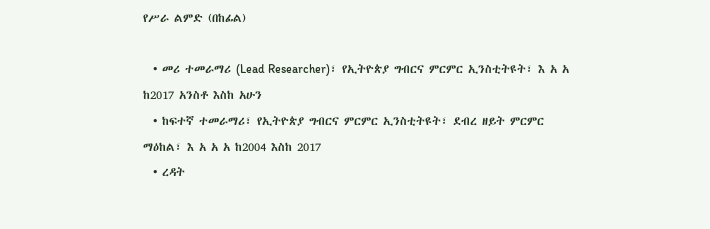የሥራ ልምድ (በከፊል)

  • መሪ ተመራማሪ (Lead Researcher)፣ የኢትዮጵያ ግብርና ምርምር ኢንስቲትዩት፣ እ አ አ ከ2017 አንስቶ እስከ አሁን
  • ከፍተኛ ተመራማሪ፣ የኢትዮጵያ ግብርና ምርምር ኢንስቲትዩት፣ ደብረ ዘይት ምርምር ማዕከል፣ እ አ አ አ ከ2004 እስከ 2017
  • ረዳት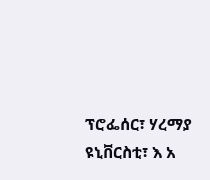ፕሮፌሰር፣ ሃረማያ ዩኒቨርስቲ፣ እ አ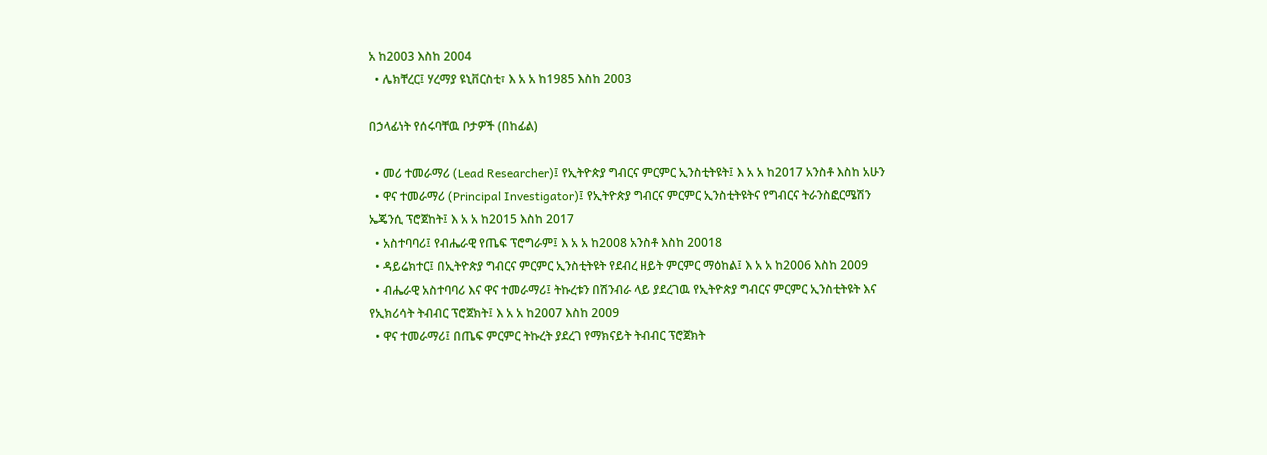አ ከ2003 እስከ 2004
  • ሌክቸረር፤ ሃረማያ ዩኒቨርስቲ፣ እ አ አ ከ1985 እስከ 2003

በኃላፊነት የሰሩባቸዉ ቦታዎች (በከፊል)

  • መሪ ተመራማሪ (Lead Researcher)፤ የኢትዮጵያ ግብርና ምርምር ኢንስቲትዩት፤ እ አ አ ከ2017 አንስቶ እስከ አሁን
  • ዋና ተመራማሪ (Principal Investigator)፤ የኢትዮጵያ ግብርና ምርምር ኢንስቲትዩትና የግብርና ትራንስፎርሜሽን ኤጄንሲ ፕሮጀከት፤ እ አ አ ከ2015 እስከ 2017
  • አስተባባሪ፤ የብሔራዊ የጤፍ ፕሮግራም፤ እ አ አ ከ2008 አንስቶ እስከ 20018
  • ዳይሬክተር፤ በኢትዮጵያ ግብርና ምርምር ኢንስቲትዩት የደብረ ዘይት ምርምር ማዕከል፤ እ አ አ ከ2006 እስከ 2009
  • ብሔራዊ አስተባባሪ እና ዋና ተመራማሪ፤ ትኩረቱን በሽንብራ ላይ ያደረገዉ የኢትዮጵያ ግብርና ምርምር ኢንስቲትዩት እና የኢክሪሳት ትብብር ፕሮጀክት፤ እ አ አ ከ2007 እስከ 2009
  • ዋና ተመራማሪ፤ በጤፍ ምርምር ትኩረት ያደረገ የማክናይት ትብብር ፕሮጀክት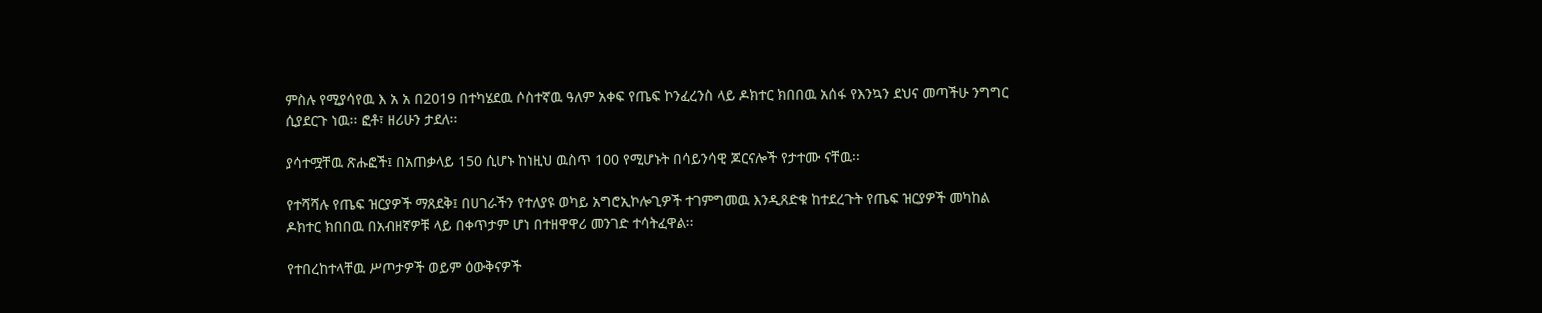ምስሉ የሚያሳየዉ እ አ አ በ2019 በተካሄደዉ ሶስተኛዉ ዓለም አቀፍ የጤፍ ኮንፈረንስ ላይ ዶክተር ክበበዉ አሰፋ የእንኳን ደህና መጣችሁ ንግግር ሲያደርጉ ነዉ፡፡ ፎቶ፣ ዘሪሁን ታደለ፡፡

ያሳተሟቸዉ ጽሑፎች፤ በአጠቃላይ 150 ሲሆኑ ከነዚህ ዉስጥ 100 የሚሆኑት በሳይንሳዊ ጆርናሎች የታተሙ ናቸዉ፡፡

የተሻሻሉ የጤፍ ዝርያዎች ማጸደቅ፤ በሀገራችን የተለያዩ ወካይ አግሮኢኮሎጊዎች ተገምግመዉ እንዲጸድቁ ከተደረጉት የጤፍ ዝርያዎች መካከል ዶክተር ክበበዉ በአብዘኛዎቹ ላይ በቀጥታም ሆነ በተዘዋዋሪ መንገድ ተሳትፈዋል፡፡

የተበረከተላቸዉ ሥጦታዎች ወይም ዕውቅናዎች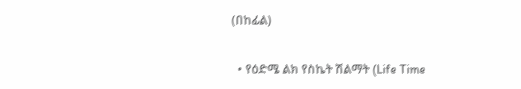(በከፊል)

  • የዕድሜ ልክ የስኬት ሽልማት (Life Time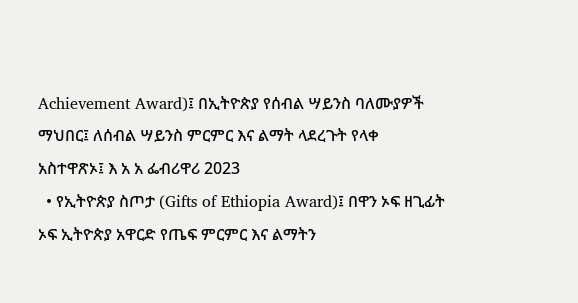Achievement Award)፤ በኢትዮጵያ የሰብል ሣይንስ ባለሙያዎች ማህበር፤ ለሰብል ሣይንስ ምርምር እና ልማት ላደረጉት የላቀ አስተዋጽኦ፤ እ አ አ ፌብሪዋሪ 2023
  • የኢትዮጵያ ስጦታ (Gifts of Ethiopia Award)፤ በዋን ኦፍ ዘጊፊት ኦፍ ኢትዮጵያ አዋርድ የጤፍ ምርምር እና ልማትን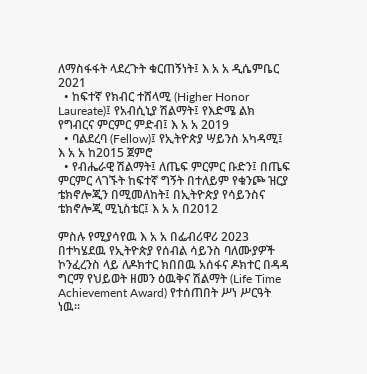ለማስፋፋት ላደረጉት ቁርጠኝነት፤ እ አ አ ዲሴምቤር 2021
  • ከፍተኛ የክብር ተሸላሚ (Higher Honor Laureate)፤ የአብሲኒያ ሽልማት፤ የእድሜ ልክ የግብርና ምርምር ምድብ፤ እ አ አ 2019
  • ባልደረባ (Fellow)፤ የኢትዮጵያ ሣይንስ አካዳሚ፤ እ አ አ ከ2015 ጀምሮ
  • የብሔራዊ ሽልማት፤ ለጤፍ ምርምር ቡድን፤ በጤፍ ምርምር ላገኙት ከፍተኛ ግኝት በተለይም የቁንጮ ዝርያ ቴክኖሎጂን በሚመለከት፤ በኢትዮጵያ የሳይንስና ቴክኖሎጂ ሚኒስቴር፤ እ አ አ በ2012

ምስሉ የሚያሳየዉ እ አ አ በፌብሪዋሪ 2023 በተካሄደዉ የኢትዮጵያ የሰብል ሳይንስ ባለሙያዎች ኮንፈረንስ ላይ ለዶክተር ክበበዉ አሰፋና ዶክተር በዳዳ ግርማ የህይወት ዘመን ዕዉቅና ሽልማት (Life Time Achievement Award) የተሰጠበት ሥነ ሥርዓት ነዉ፡፡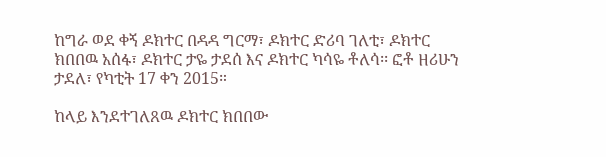ከግራ ወደ ቀኝ ዶክተር በዳዳ ግርማ፣ ዶክተር ድሪባ ገለቲ፣ ዶክተር ክበበዉ አሰፋ፣ ዶክተር ታዬ ታደሰ እና ዶክተር ካሳዬ ቶለሳ፡፡ ፎቶ ዘሪሁን ታደለ፣ የካቲት 17 ቀን 2015።

ከላይ እንደተገለጸዉ ዶክተር ክበበው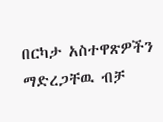በርካታ አስተዋጽዎችን ማድረጋቸዉ ብቻ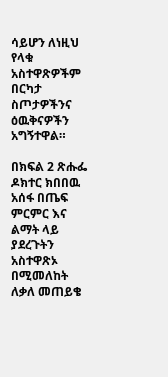ሳይሆን ለነዚህ የላቁ አስተዋጽዎችም በርካታ ስጦታዎችንና ዕዉቅናዎችን አግኝተዋል።

በክፍል 2 ጽሑፌ ዶክተር ክበበዉ አሰፋ በጤፍ ምርምር እና ልማት ላይ ያደረጉትን አስተዋጽኦ በሚመለከት ለቃለ መጠይቄ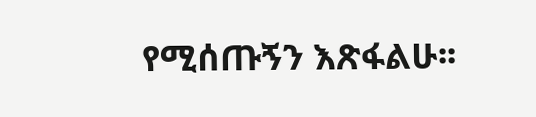የሚሰጡኝን እጽፋልሁ፡፡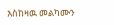እስከዛዉ መልካሙን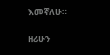እመኛለሁ።

ዘሪሁን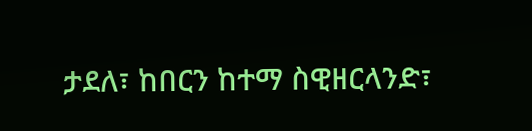ታደለ፣ ከበርን ከተማ ስዊዘርላንድ፣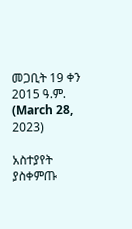መጋቢት 19 ቀን 2015 ዓ.ም. (March 28, 2023)

አስተያየት ያስቀምጡ